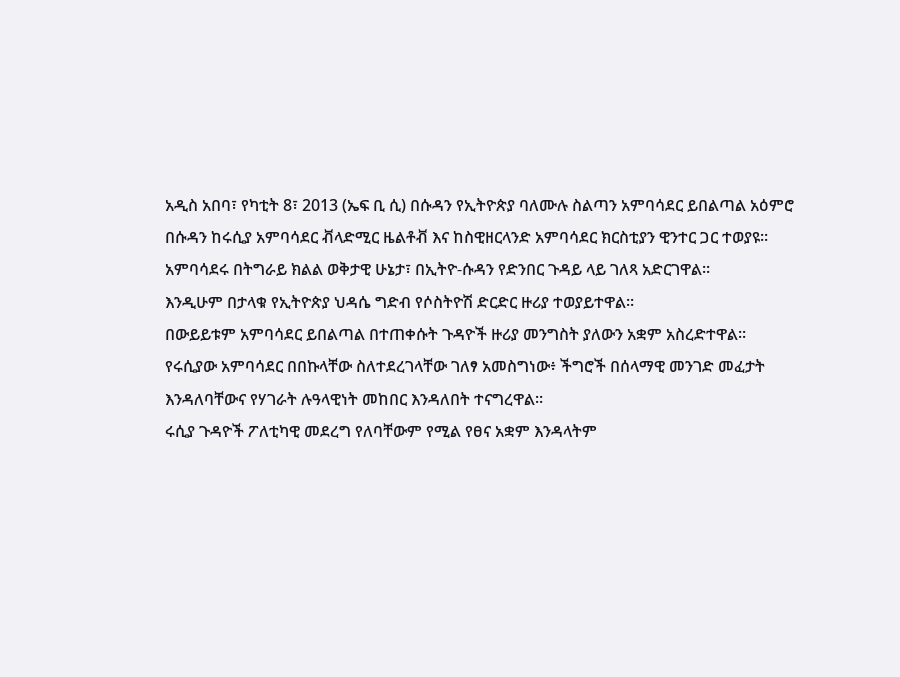አዲስ አበባ፣ የካቲት 8፣ 2013 (ኤፍ ቢ ሲ) በሱዳን የኢትዮጵያ ባለሙሉ ስልጣን አምባሳደር ይበልጣል አዕምሮ በሱዳን ከሩሲያ አምባሳደር ቭላድሚር ዜልቶቭ እና ከስዊዘርላንድ አምባሳደር ክርስቲያን ዊንተር ጋር ተወያዩ፡፡
አምባሳደሩ በትግራይ ክልል ወቅታዊ ሁኔታ፣ በኢትዮ-ሱዳን የድንበር ጉዳይ ላይ ገለጻ አድርገዋል፡፡
እንዲሁም በታላቁ የኢትዮጵያ ህዳሴ ግድብ የሶስትዮሽ ድርድር ዙሪያ ተወያይተዋል።
በውይይቱም አምባሳደር ይበልጣል በተጠቀሱት ጉዳዮች ዙሪያ መንግስት ያለውን አቋም አስረድተዋል፡፡
የሩሲያው አምባሳደር በበኩላቸው ስለተደረገላቸው ገለፃ አመስግነው፥ ችግሮች በሰላማዊ መንገድ መፈታት እንዳለባቸውና የሃገራት ሉዓላዊነት መከበር እንዳለበት ተናግረዋል፡፡
ሩሲያ ጉዳዮች ፖለቲካዊ መደረግ የለባቸውም የሚል የፀና አቋም እንዳላትም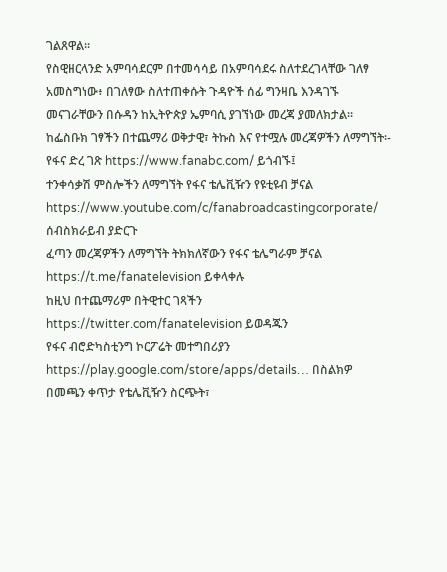ገልጸዋል፡፡
የስዊዘርላንድ አምባሳደርም በተመሳሳይ በአምባሳደሩ ስለተደረገላቸው ገለፃ አመስግነው፥ በገለፃው ስለተጠቀሱት ጉዳዮች ሰፊ ግንዛቤ እንዳገኙ መናገራቸውን በሱዳን ከኢትዮጵያ ኤምባሲ ያገኘነው መረጃ ያመለክታል፡፡
ከፌስቡክ ገፃችን በተጨማሪ ወቅታዊ፣ ትኩስ እና የተሟሉ መረጃዎችን ለማግኘት፡-
የፋና ድረ ገጽ https://www.fanabc.com/ ይጎብኙ፤
ተንቀሳቃሽ ምስሎችን ለማግኘት የፋና ቴሌቪዥን የዩቲዩብ ቻናል https://www.youtube.com/c/fanabroadcastingcorporate/ ሰብስክራይብ ያድርጉ
ፈጣን መረጃዎችን ለማግኘት ትክክለኛውን የፋና ቴሌግራም ቻናል https://t.me/fanatelevision ይቀላቀሉ
ከዚህ በተጨማሪም በትዊተር ገጻችን https://twitter.com/fanatelevision ይወዳጁን
የፋና ብሮድካስቲንግ ኮርፖሬት መተግበሪያን https://play.google.com/store/apps/details… በስልክዎ በመጫን ቀጥታ የቴሌቪዥን ስርጭት፣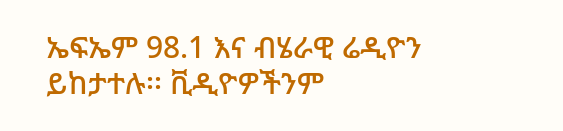ኤፍኤም 98.1 እና ብሄራዊ ሬዲዮን ይከታተሉ፡፡ ቪዲዮዎችንም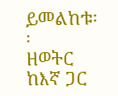ይመልከቱ፡፡
ዘወትር ከእኛ ጋር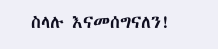ስላሉ እናመሰግናለን!